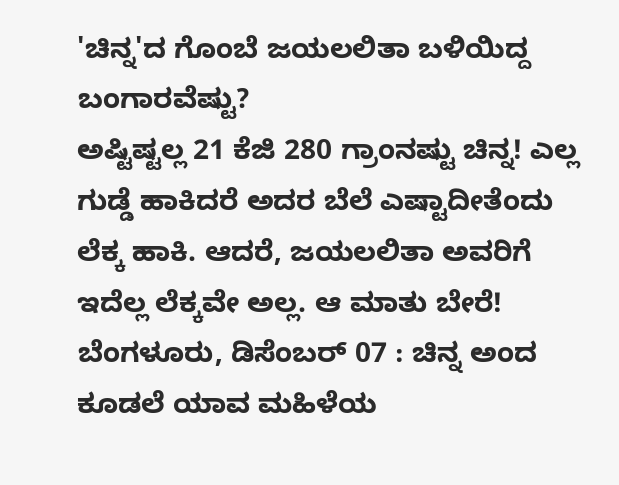'ಚಿನ್ನ'ದ ಗೊಂಬೆ ಜಯಲಲಿತಾ ಬಳಿಯಿದ್ದ ಬಂಗಾರವೆಷ್ಟು?
ಅಷ್ಟಿಷ್ಟಲ್ಲ 21 ಕೆಜಿ 280 ಗ್ರಾಂನಷ್ಟು ಚಿನ್ನ! ಎಲ್ಲ ಗುಡ್ಡೆ ಹಾಕಿದರೆ ಅದರ ಬೆಲೆ ಎಷ್ಟಾದೀತೆಂದು ಲೆಕ್ಕ ಹಾಕಿ. ಆದರೆ, ಜಯಲಲಿತಾ ಅವರಿಗೆ ಇದೆಲ್ಲ ಲೆಕ್ಕವೇ ಅಲ್ಲ. ಆ ಮಾತು ಬೇರೆ!
ಬೆಂಗಳೂರು, ಡಿಸೆಂಬರ್ 07 : ಚಿನ್ನ ಅಂದ ಕೂಡಲೆ ಯಾವ ಮಹಿಳೆಯ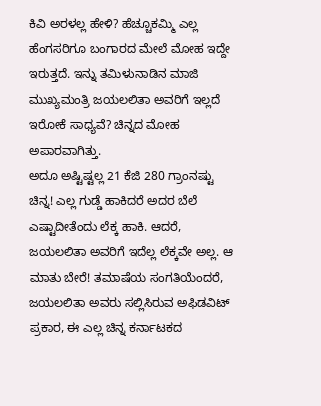ಕಿವಿ ಅರಳಲ್ಲ ಹೇಳಿ? ಹೆಚ್ಚೂಕಮ್ಮಿ ಎಲ್ಲ ಹೆಂಗಸರಿಗೂ ಬಂಗಾರದ ಮೇಲೆ ಮೋಹ ಇದ್ದೇ ಇರುತ್ತದೆ. ಇನ್ನು ತಮಿಳುನಾಡಿನ ಮಾಜಿ ಮುಖ್ಯಮಂತ್ರಿ ಜಯಲಲಿತಾ ಅವರಿಗೆ ಇಲ್ಲದೆ ಇರೋಕೆ ಸಾಧ್ಯವೆ? ಚಿನ್ನದ ಮೋಹ ಅಪಾರವಾಗಿತ್ತು.
ಅದೂ ಅಷ್ಟಿಷ್ಟಲ್ಲ 21 ಕೆಜಿ 280 ಗ್ರಾಂನಷ್ಟು ಚಿನ್ನ! ಎಲ್ಲ ಗುಡ್ಡೆ ಹಾಕಿದರೆ ಅದರ ಬೆಲೆ ಎಷ್ಟಾದೀತೆಂದು ಲೆಕ್ಕ ಹಾಕಿ. ಆದರೆ, ಜಯಲಲಿತಾ ಅವರಿಗೆ ಇದೆಲ್ಲ ಲೆಕ್ಕವೇ ಅಲ್ಲ. ಆ ಮಾತು ಬೇರೆ! ತಮಾಷೆಯ ಸಂಗತಿಯೆಂದರೆ, ಜಯಲಲಿತಾ ಅವರು ಸಲ್ಲಿಸಿರುವ ಅಫಿಡವಿಟ್ ಪ್ರಕಾರ, ಈ ಎಲ್ಲ ಚಿನ್ನ ಕರ್ನಾಟಕದ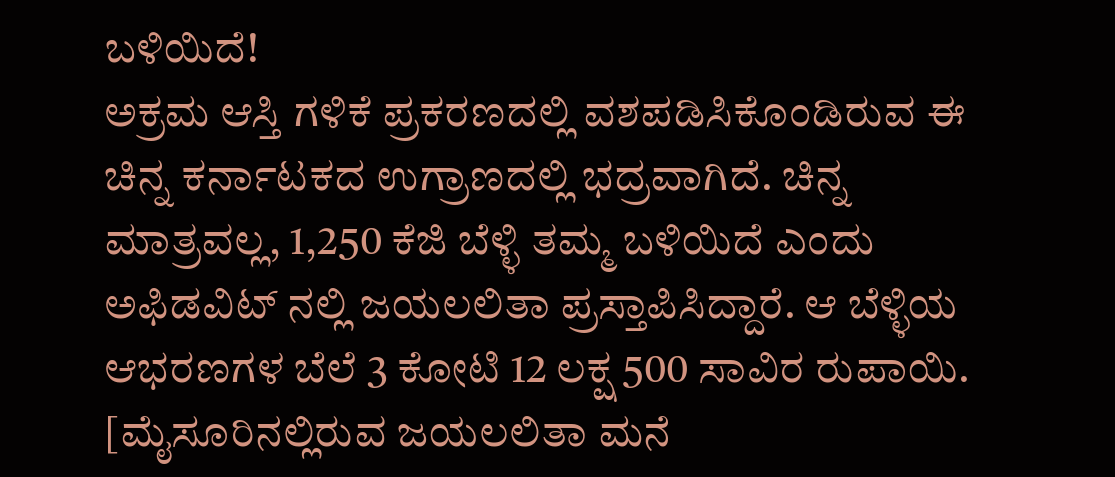ಬಳಿಯಿದೆ!
ಅಕ್ರಮ ಆಸ್ತಿ ಗಳಿಕೆ ಪ್ರಕರಣದಲ್ಲಿ ವಶಪಡಿಸಿಕೊಂಡಿರುವ ಈ ಚಿನ್ನ ಕರ್ನಾಟಕದ ಉಗ್ರಾಣದಲ್ಲಿ ಭದ್ರವಾಗಿದೆ. ಚಿನ್ನ ಮಾತ್ರವಲ್ಲ, 1,250 ಕೆಜಿ ಬೆಳ್ಳಿ ತಮ್ಮ ಬಳಿಯಿದೆ ಎಂದು ಅಫಿಡವಿಟ್ ನಲ್ಲಿ ಜಯಲಲಿತಾ ಪ್ರಸ್ತಾಪಿಸಿದ್ದಾರೆ. ಆ ಬೆಳ್ಳಿಯ ಆಭರಣಗಳ ಬೆಲೆ 3 ಕೋಟಿ 12 ಲಕ್ಷ 500 ಸಾವಿರ ರುಪಾಯಿ. [ಮೈಸೂರಿನಲ್ಲಿರುವ ಜಯಲಲಿತಾ ಮನೆ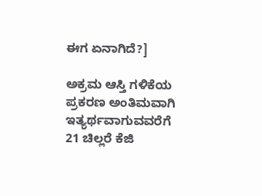ಈಗ ಏನಾಗಿದೆ?]

ಅಕ್ರಮ ಆಸ್ತಿ ಗಳಿಕೆಯ ಪ್ರಕರಣ ಅಂತಿಮವಾಗಿ ಇತ್ಯರ್ಥವಾಗುವವರೆಗೆ 21 ಚಿಲ್ಲರೆ ಕೆಜಿ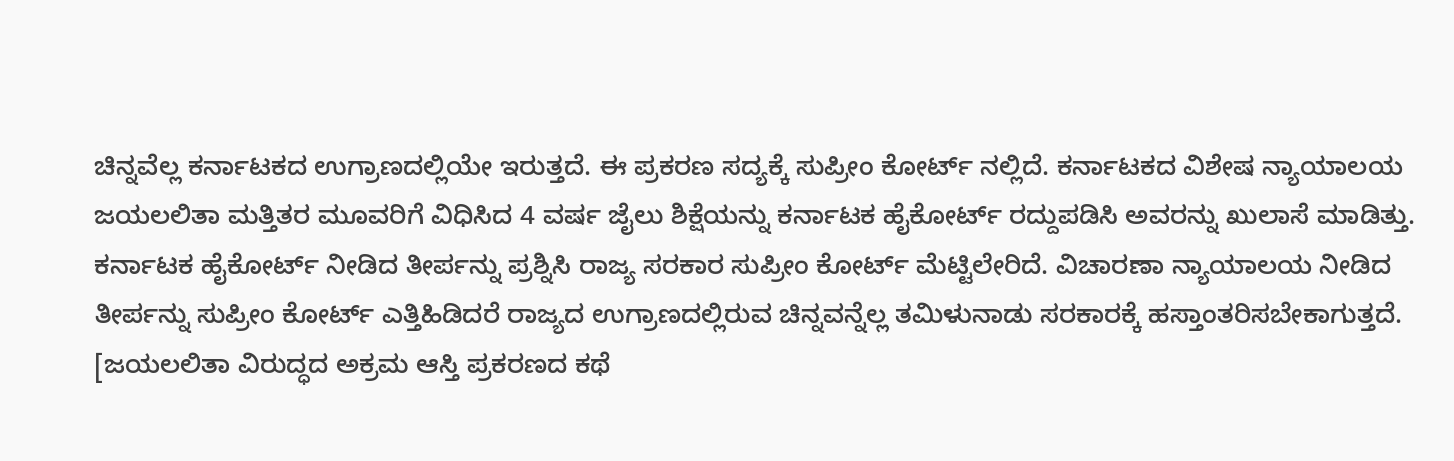ಚಿನ್ನವೆಲ್ಲ ಕರ್ನಾಟಕದ ಉಗ್ರಾಣದಲ್ಲಿಯೇ ಇರುತ್ತದೆ. ಈ ಪ್ರಕರಣ ಸದ್ಯಕ್ಕೆ ಸುಪ್ರೀಂ ಕೋರ್ಟ್ ನಲ್ಲಿದೆ. ಕರ್ನಾಟಕದ ವಿಶೇಷ ನ್ಯಾಯಾಲಯ ಜಯಲಲಿತಾ ಮತ್ತಿತರ ಮೂವರಿಗೆ ವಿಧಿಸಿದ 4 ವರ್ಷ ಜೈಲು ಶಿಕ್ಷೆಯನ್ನು ಕರ್ನಾಟಕ ಹೈಕೋರ್ಟ್ ರದ್ದುಪಡಿಸಿ ಅವರನ್ನು ಖುಲಾಸೆ ಮಾಡಿತ್ತು.
ಕರ್ನಾಟಕ ಹೈಕೋರ್ಟ್ ನೀಡಿದ ತೀರ್ಪನ್ನು ಪ್ರಶ್ನಿಸಿ ರಾಜ್ಯ ಸರಕಾರ ಸುಪ್ರೀಂ ಕೋರ್ಟ್ ಮೆಟ್ಟಿಲೇರಿದೆ. ವಿಚಾರಣಾ ನ್ಯಾಯಾಲಯ ನೀಡಿದ ತೀರ್ಪನ್ನು ಸುಪ್ರೀಂ ಕೋರ್ಟ್ ಎತ್ತಿಹಿಡಿದರೆ ರಾಜ್ಯದ ಉಗ್ರಾಣದಲ್ಲಿರುವ ಚಿನ್ನವನ್ನೆಲ್ಲ ತಮಿಳುನಾಡು ಸರಕಾರಕ್ಕೆ ಹಸ್ತಾಂತರಿಸಬೇಕಾಗುತ್ತದೆ. [ಜಯಲಲಿತಾ ವಿರುದ್ಧದ ಅಕ್ರಮ ಆಸ್ತಿ ಪ್ರಕರಣದ ಕಥೆ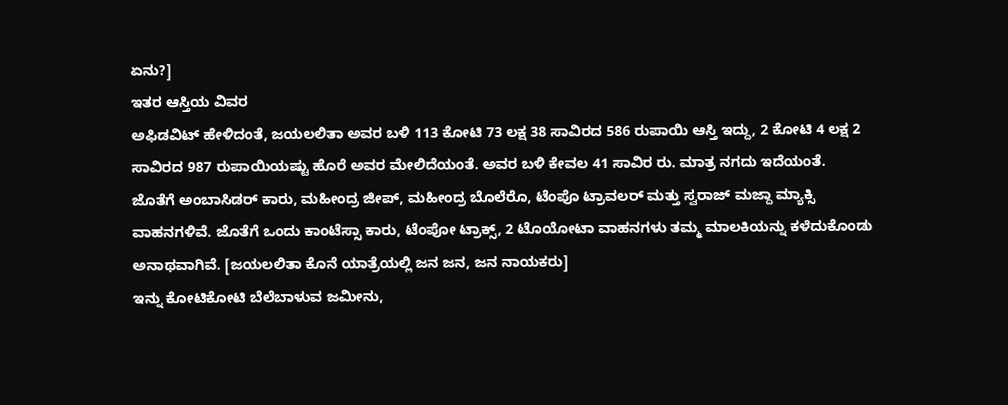ಏನು?]
ಇತರ ಆಸ್ತಿಯ ವಿವರ
ಅಫಿಡವಿಟ್ ಹೇಳಿದಂತೆ, ಜಯಲಲಿತಾ ಅವರ ಬಳಿ 113 ಕೋಟಿ 73 ಲಕ್ಷ 38 ಸಾವಿರದ 586 ರುಪಾಯಿ ಆಸ್ತಿ ಇದ್ದು, 2 ಕೋಟಿ 4 ಲಕ್ಷ 2 ಸಾವಿರದ 987 ರುಪಾಯಿಯಷ್ಟು ಹೊರೆ ಅವರ ಮೇಲಿದೆಯಂತೆ. ಅವರ ಬಳಿ ಕೇವಲ 41 ಸಾವಿರ ರು. ಮಾತ್ರ ನಗದು ಇದೆಯಂತೆ.
ಜೊತೆಗೆ ಅಂಬಾಸಿಡರ್ ಕಾರು, ಮಹೀಂದ್ರ ಜೀಪ್, ಮಹೀಂದ್ರ ಬೊಲೆರೊ, ಟೆಂಪೊ ಟ್ರಾವಲರ್ ಮತ್ತು ಸ್ವರಾಜ್ ಮಜ್ದಾ ಮ್ಯಾಕ್ಸಿ ವಾಹನಗಳಿವೆ. ಜೊತೆಗೆ ಒಂದು ಕಾಂಟೆಸ್ಸಾ ಕಾರು, ಟೆಂಪೋ ಟ್ರಾಕ್ಸ್, 2 ಟೊಯೋಟಾ ವಾಹನಗಳು ತಮ್ಮ ಮಾಲಕಿಯನ್ನು ಕಳೆದುಕೊಂಡು ಅನಾಥವಾಗಿವೆ. [ಜಯಲಲಿತಾ ಕೊನೆ ಯಾತ್ರೆಯಲ್ಲಿ ಜನ ಜನ, ಜನ ನಾಯಕರು]
ಇನ್ನು ಕೋಟಿಕೋಟಿ ಬೆಲೆಬಾಳುವ ಜಮೀನು,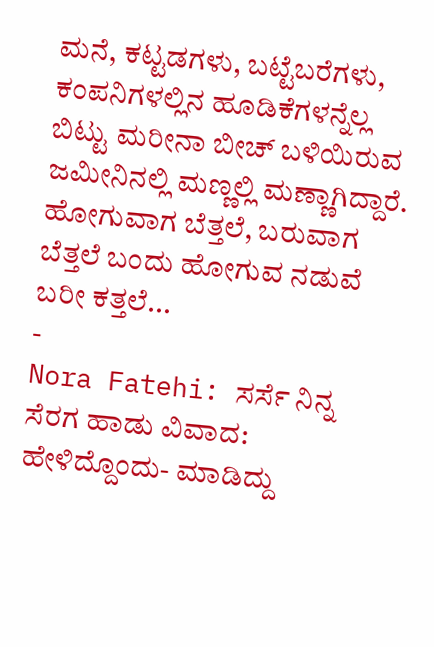ಮನೆ, ಕಟ್ಟಡಗಳು, ಬಟ್ಟೆಬರೆಗಳು, ಕಂಪನಿಗಳಲ್ಲಿನ ಹೂಡಿಕೆಗಳನ್ನೆಲ್ಲ ಬಿಟ್ಟು ಮರೀನಾ ಬೀಚ್ ಬಳಿಯಿರುವ ಜಮೀನಿನಲ್ಲಿ ಮಣ್ಣಲ್ಲಿ ಮಣ್ಣಾಗಿದ್ದಾರೆ. ಹೋಗುವಾಗ ಬೆತ್ತಲೆ, ಬರುವಾಗ ಬೆತ್ತಲೆ ಬಂದು ಹೋಗುವ ನಡುವೆ ಬರೀ ಕತ್ತಲೆ...
-
Nora Fatehi: ಸರ್ಸೆ ನಿನ್ನ ಸೆರಗ ಹಾಡು ವಿವಾದ: ಹೇಳಿದ್ದೊಂದು- ಮಾಡಿದ್ದು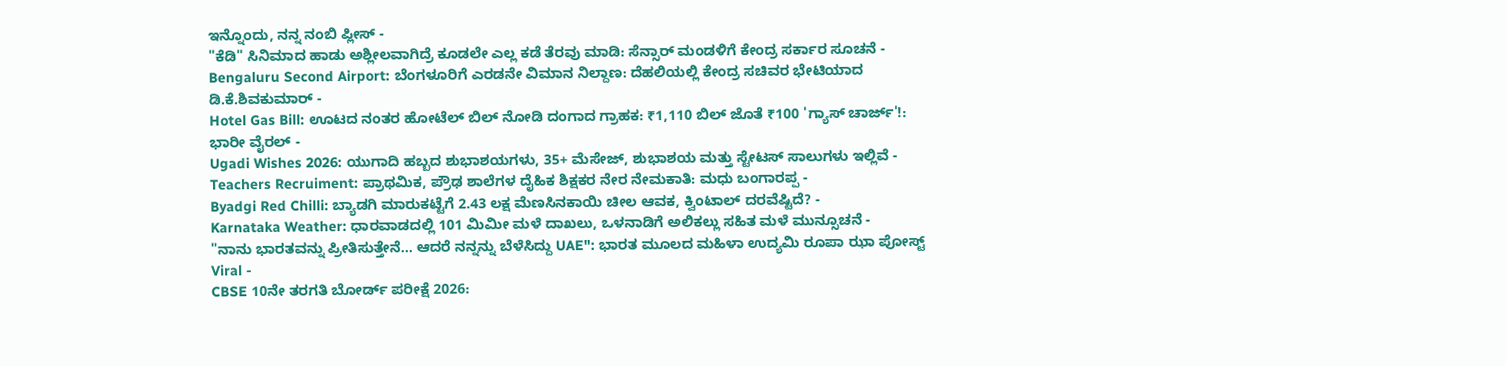ಇನ್ನೊಂದು, ನನ್ನ ನಂಬಿ ಪ್ಲೀಸ್ -
"ಕೆಡಿ" ಸಿನಿಮಾದ ಹಾಡು ಅಶ್ಲೀಲವಾಗಿದ್ರೆ ಕೂಡಲೇ ಎಲ್ಲ ಕಡೆ ತೆರವು ಮಾಡಿ: ಸೆನ್ಸಾರ್ ಮಂಡಳಿಗೆ ಕೇಂದ್ರ ಸರ್ಕಾರ ಸೂಚನೆ -
Bengaluru Second Airport: ಬೆಂಗಳೂರಿಗೆ ಎರಡನೇ ವಿಮಾನ ನಿಲ್ದಾಣ: ದೆಹಲಿಯಲ್ಲಿ ಕೇಂದ್ರ ಸಚಿವರ ಭೇಟಿಯಾದ ಡಿ.ಕೆ.ಶಿವಕುಮಾರ್ -
Hotel Gas Bill: ಊಟದ ನಂತರ ಹೋಟೆಲ್ ಬಿಲ್ ನೋಡಿ ದಂಗಾದ ಗ್ರಾಹಕ: ₹1,110 ಬಿಲ್ ಜೊತೆ ₹100 'ಗ್ಯಾಸ್ ಚಾರ್ಜ್'!: ಭಾರೀ ವೈರಲ್ -
Ugadi Wishes 2026: ಯುಗಾದಿ ಹಬ್ಬದ ಶುಭಾಶಯಗಳು, 35+ ಮೆಸೇಜ್, ಶುಭಾಶಯ ಮತ್ತು ಸ್ಟೇಟಸ್ ಸಾಲುಗಳು ಇಲ್ಲಿವೆ -
Teachers Recruiment: ಪ್ರಾಥಮಿಕ, ಪ್ರೌಢ ಶಾಲೆಗಳ ದೈಹಿಕ ಶಿಕ್ಷಕರ ನೇರ ನೇಮಕಾತಿ: ಮಧು ಬಂಗಾರಪ್ಪ -
Byadgi Red Chilli: ಬ್ಯಾಡಗಿ ಮಾರುಕಟ್ಟೆಗೆ 2.43 ಲಕ್ಷ ಮೆಣಸಿನಕಾಯಿ ಚೀಲ ಆವಕ, ಕ್ವಿಂಟಾಲ್ ದರವೆಷ್ಟಿದೆ? -
Karnataka Weather: ಧಾರವಾಡದಲ್ಲಿ 101 ಮಿಮೀ ಮಳೆ ದಾಖಲು, ಒಳನಾಡಿಗೆ ಅಲಿಕಲ್ಲು ಸಹಿತ ಮಳೆ ಮುನ್ಸೂಚನೆ -
"ನಾನು ಭಾರತವನ್ನು ಪ್ರೀತಿಸುತ್ತೇನೆ... ಆದರೆ ನನ್ನನ್ನು ಬೆಳೆಸಿದ್ದು UAE": ಭಾರತ ಮೂಲದ ಮಹಿಳಾ ಉದ್ಯಮಿ ರೂಪಾ ಝಾ ಪೋಸ್ಟ್ Viral -
CBSE 10ನೇ ತರಗತಿ ಬೋರ್ಡ್ ಪರೀಕ್ಷೆ 2026: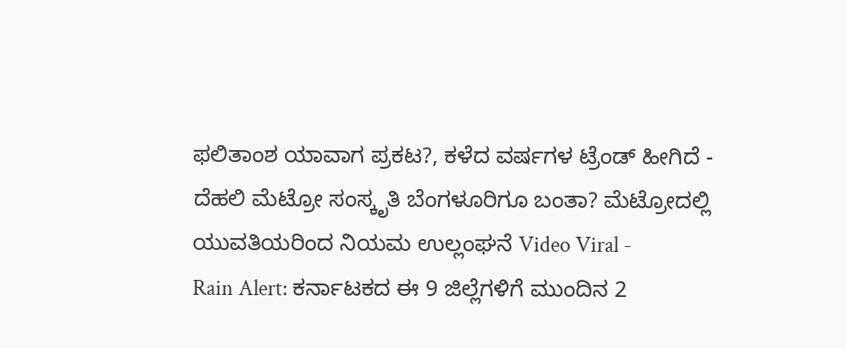ಫಲಿತಾಂಶ ಯಾವಾಗ ಪ್ರಕಟ?, ಕಳೆದ ವರ್ಷಗಳ ಟ್ರೆಂಡ್ ಹೀಗಿದೆ -
ದೆಹಲಿ ಮೆಟ್ರೋ ಸಂಸ್ಕೃತಿ ಬೆಂಗಳೂರಿಗೂ ಬಂತಾ? ಮೆಟ್ರೋದಲ್ಲಿ ಯುವತಿಯರಿಂದ ನಿಯಮ ಉಲ್ಲಂಘನೆ Video Viral -
Rain Alert: ಕರ್ನಾಟಕದ ಈ 9 ಜಿಲ್ಲೆಗಳಿಗೆ ಮುಂದಿನ 2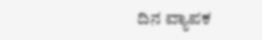ದಿನ ವ್ಯಾಪಕ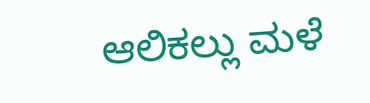ಆಲಿಕಲ್ಲು ಮಳೆ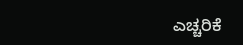ಎಚ್ಚರಿಕೆ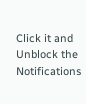Click it and Unblock the Notifications